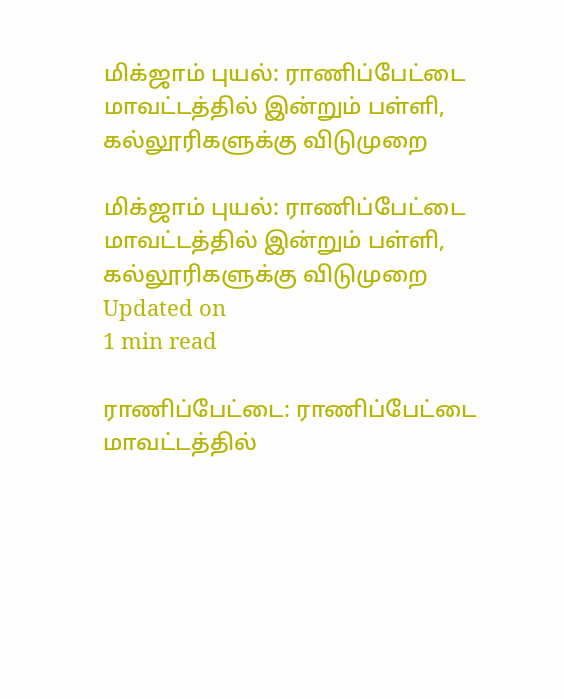மிக்ஜாம் புயல்: ராணிப்பேட்டை மாவட்டத்தில் இன்றும் பள்ளி, கல்லூரிகளுக்கு விடுமுறை

மிக்ஜாம் புயல்: ராணிப்பேட்டை மாவட்டத்தில் இன்றும் பள்ளி, கல்லூரிகளுக்கு விடுமுறை
Updated on
1 min read

ராணிப்பேட்டை: ராணிப்பேட்டை மாவட்டத்தில்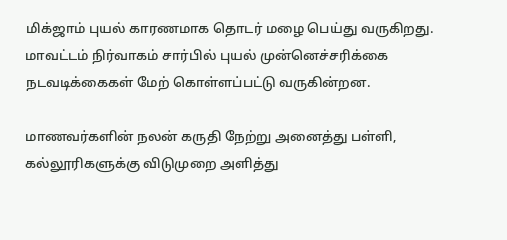மிக்ஜாம் புயல் காரணமாக தொடர் மழை பெய்து வருகிறது. மாவட்டம் நிர்வாகம் சார்பில் புயல் முன்னெச்சரிக்கை நடவடிக்கைகள் மேற் கொள்ளப்பட்டு வருகின்றன.

மாணவர்களின் நலன் கருதி நேற்று அனைத்து பள்ளி, கல்லூரிகளுக்கு விடுமுறை அளித்து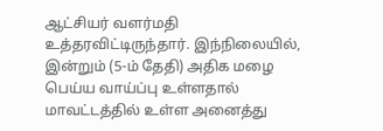ஆட்சியர் வளர்மதி உத்தரவிட்டிருந்தார். இந்நிலையில், இன்றும் (5-ம் தேதி) அதிக மழை பெய்ய வாய்ப்பு உள்ளதால் மாவட்டத்தில் உள்ள அனைத்து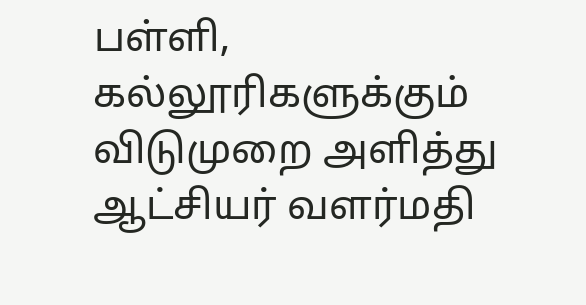பள்ளி, கல்லூரிகளுக்கும் விடுமுறை அளித்து ஆட்சியர் வளர்மதி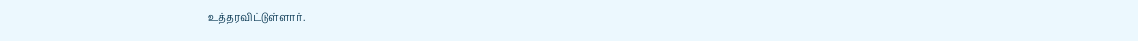உத்தரவிட்டுள்ளார்.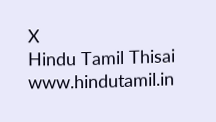X
Hindu Tamil Thisai
www.hindutamil.in